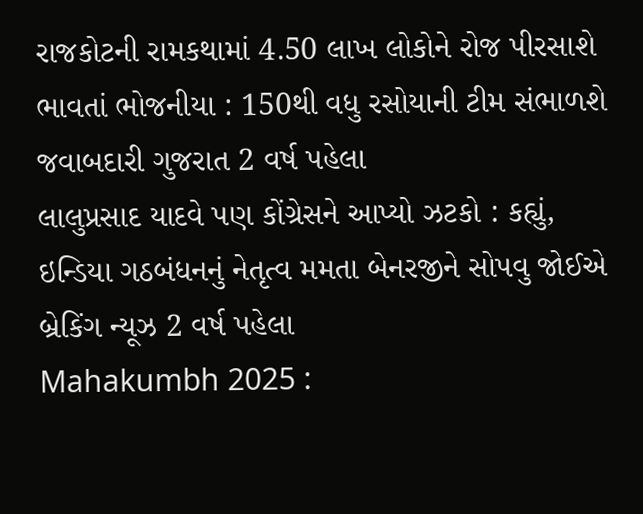રાજકોટની રામકથામાં 4.50 લાખ લોકોને રોજ પીરસાશે ભાવતાં ભોજનીયા : 150થી વધુ રસોયાની ટીમ સંભાળશે જવાબદારી ગુજરાત 2 વર્ષ પહેલા
લાલુપ્રસાદ યાદવે પણ કોંગ્રેસને આપ્યો ઝટકો : કહ્યું, ઇન્ડિયા ગઠબંધનનું નેતૃત્વ મમતા બેનરજીને સોપવુ જોઈએ બ્રેકિંગ ન્યૂઝ 2 વર્ષ પહેલા
Mahakumbh 2025 :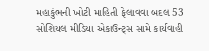મહાકુંભની ખોટી માહિતી ફેલાવવા બદલ 53 સોશિયલ મીડિયા એકાઉન્ટ્સ સામે કાર્યવાહી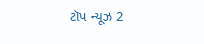ટૉપ ન્યૂઝ 2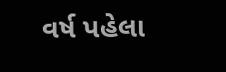વર્ષ પહેલા